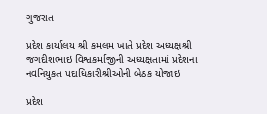ગુજરાત

પ્રદેશ કાર્યાલય શ્રી કમલમ ખાતે પ્રદેશ અધ્યક્ષશ્રી જગદીશભાઇ વિશ્વકર્માજીની અધ્યક્ષતામાં પ્રદેશના નવનિયુકત પદાધિકારીશ્રીઓની બેઠક યોજાઇ

પ્રદેશ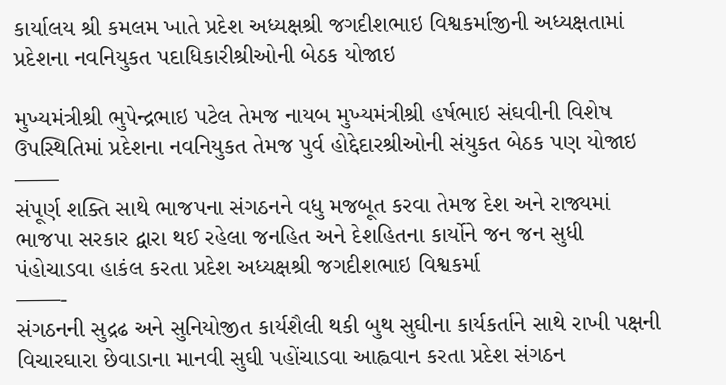કાર્યાલય શ્રી કમલમ ખાતે પ્રદેશ અધ્યક્ષશ્રી જગદીશભાઇ વિશ્વકર્માજીની અધ્યક્ષતામાં પ્રદેશના નવનિયુકત પદાધિકારીશ્રીઓની બેઠક યોજાઇ

મુખ્યમંત્રીશ્રી ભુપેન્દ્રભાઇ પટેલ તેમજ નાયબ મુખ્યમંત્રીશ્રી હર્ષભાઇ સંઘવીની વિશેષ ઉપસ્થિતિમાં પ્રદેશના નવનિયુકત તેમજ પુર્વ હોદ્દેદારશ્રીઓની સંયુકત બેઠક પણ યોજાઇ
——
સંપૂર્ણ શક્તિ સાથે ભાજપના સંગઠનને વધુ મજબૂત કરવા તેમજ દેશ અને રાજ્યમાં ભાજપા સરકાર દ્વારા થઈ રહેલા જનહિત અને દેશહિતના કાર્યોને જન જન સુધી પંહોચાડવા હાકંલ કરતા પ્રદેશ અધ્યક્ષશ્રી જગદીશભાઇ વિશ્વકર્મા
——-
સંગઠનની સુદ્રઢ અને સુનિયોજીત કાર્યશૈલી થકી બુથ સુઘીના કાર્યકર્તાને સાથે રાખી પક્ષની વિચારઘારા છેવાડાના માનવી સુઘી પહોંચાડવા આહ્વવાન કરતા પ્રદેશ સંગઠન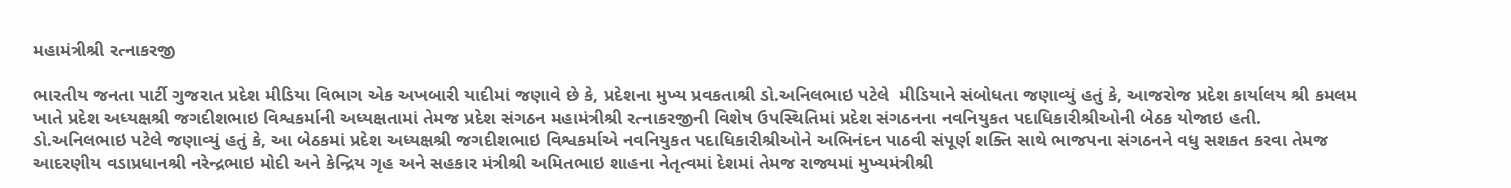મહામંત્રીશ્રી રત્નાકરજી

ભારતીય જનતા પાર્ટી ગુજરાત પ્રદેશ મીડિયા વિભાગ એક અખબારી યાદીમાં જણાવે છે કે, પ્રદેશના મુખ્ય પ્રવકતાશ્રી ડો.અનિલભાઇ પટેલે  મીડિયાને સંબોધતા જણાવ્યું હતું કે, આજરોજ પ્રદેશ કાર્યાલય શ્રી કમલમ ખાતે પ્રદેશ અધ્યક્ષશ્રી જગદીશભાઇ વિશ્વકર્માની અધ્યક્ષતામાં તેમજ પ્રદેશ સંગઠન મહામંત્રીશ્રી રત્નાકરજીની વિશેષ ઉપસ્થિતિમાં પ્રદેશ સંગઠનના નવનિયુકત પદાધિકારીશ્રીઓની બેઠક યોજાઇ હતી.
ડો.અનિલભાઇ પટેલે જણાવ્યું હતું કે, આ બેઠકમાં પ્રદેશ અધ્યક્ષશ્રી જગદીશભાઇ વિશ્વકર્માએ નવનિયુકત પદાધિકારીશ્રીઓને અભિનંદન પાઠવી સંપૂર્ણ શક્તિ સાથે ભાજપના સંગઠનને વધુ સશકત કરવા તેમજ આદરણીય વડાપ્રધાનશ્રી નરેન્દ્રભાઇ મોદી અને કેન્દ્રિય ગૃહ અને સહકાર મંત્રીશ્રી અમિતભાઇ શાહના નેતૃત્વમાં દેશમાં તેમજ રાજ્યમાં મુખ્યમંત્રીશ્રી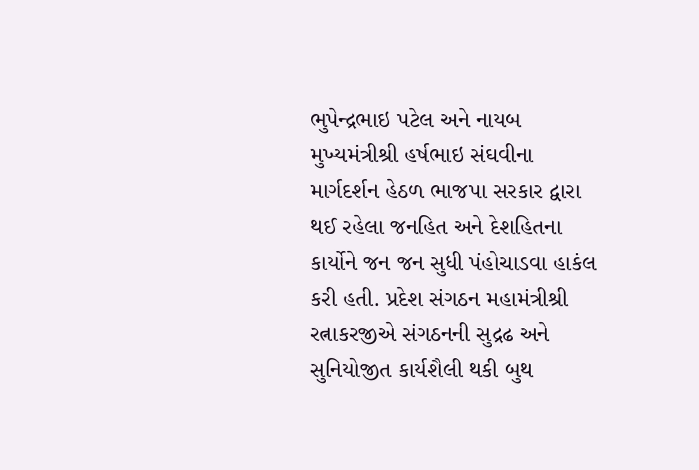ભુપેન્દ્રભાઇ પટેલ અને નાયબ મુખ્યમંત્રીશ્રી હર્ષભાઇ સંઘવીના માર્ગદર્શન હેઠળ ભાજપા સરકાર દ્વારા થઈ રહેલા જનહિત અને દેશહિતના કાર્યોને જન જન સુધી પંહોચાડવા હાકંલ કરી હતી. પ્રદેશ સંગઠન મહામંત્રીશ્રી રત્નાકરજીએ સંગઠનની સુદ્રઢ અને સુનિયોજીત કાર્યશૈલી થકી બુથ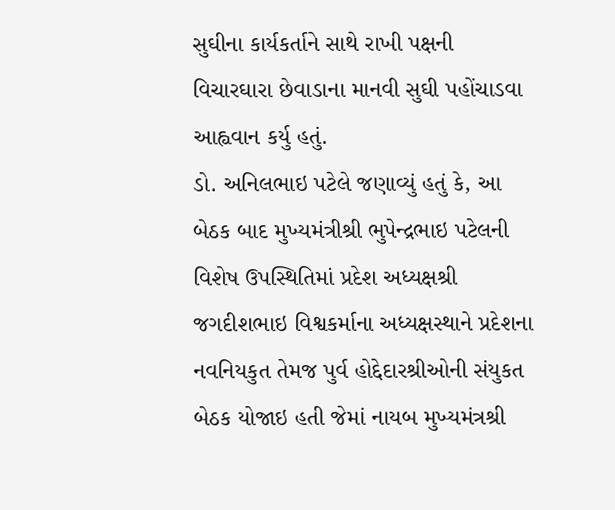સુઘીના કાર્યકર્તાને સાથે રાખી પક્ષની વિચારઘારા છેવાડાના માનવી સુઘી પહોંચાડવા આહ્વવાન કર્યુ હતું.
ડો. અનિલભાઇ પટેલે જણાવ્યું હતું કે, આ બેઠક બાદ મુખ્યમંત્રીશ્રી ભુપેન્દ્રભાઇ પટેલની વિશેષ ઉપસ્થિતિમાં પ્રદેશ અધ્યક્ષશ્રી જગદીશભાઇ વિશ્વકર્માના અધ્યક્ષસ્થાને પ્રદેશના નવનિયકુત તેમજ પુર્વ હોદ્દેદારશ્રીઓની સંયુકત બેઠક યોજાઇ હતી જેમાં નાયબ મુખ્યમંત્રશ્રી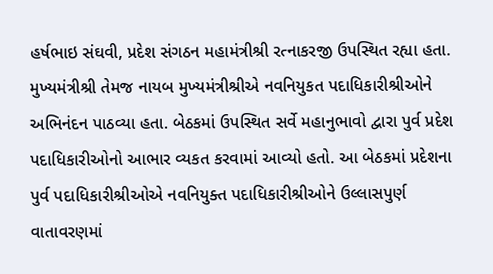હર્ષભાઇ સંઘવી, પ્રદેશ સંગઠન મહામંત્રીશ્રી રત્નાકરજી ઉપસ્થિત રહ્યા હતા. મુખ્યમંત્રીશ્રી તેમજ નાયબ મુખ્યમંત્રીશ્રીએ નવનિયુકત પદાધિકારીશ્રીઓને અભિનંદન પાઠવ્યા હતા. બેઠકમાં ઉપસ્થિત સર્વે મહાનુભાવો દ્વારા પુર્વ પ્રદેશ પદાધિકારીઓનો આભાર વ્યકત કરવામાં આવ્યો હતો. આ બેઠકમાં પ્રદેશના પુર્વ પદાધિકારીશ્રીઓએ નવનિયુક્ત પદાધિકારીશ્રીઓને ઉલ્લાસપુર્ણ વાતાવરણમાં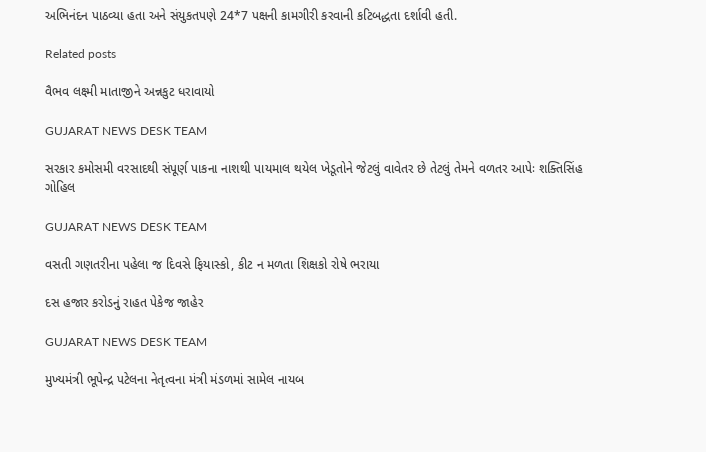અભિનંદન પાઠવ્યા હતા અને સંયુકતપણે 24*7 પક્ષની કામગીરી કરવાની કટિબદ્ધતા દર્શાવી હતી.

Related posts

વૈભવ લક્ષ્મી માતાજીને અન્નકુટ ધરાવાયો

GUJARAT NEWS DESK TEAM

સરકાર કમોસમી વરસાદથી સંપૂર્ણ પાકના નાશથી પાયમાલ થયેલ ખેડૂતોને જેટલું વાવેતર છે તેટલું તેમને વળતર આપેઃ શક્તિસિંહ ગોહિલ

GUJARAT NEWS DESK TEAM

વસતી ગણતરીના પહેલા જ દિવસે ફિયાસ્કો, કીટ ન મળતા શિક્ષકો રોષે ભરાયા

દસ હજાર કરોડનું રાહત પેકેજ જાહેર

GUJARAT NEWS DESK TEAM

મુખ્યમંત્રી ભૂપેન્દ્ર પટેલના નેતૃત્વના મંત્રી મંડળમાં સામેલ નાયબ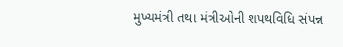મુખ્યમંત્રી તથા મંત્રીઓની શપથવિધિ સંપન્ન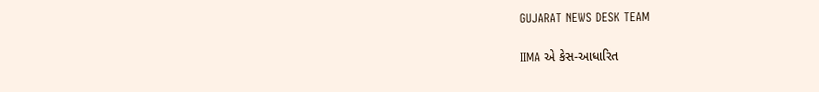GUJARAT NEWS DESK TEAM

IIMA એ કેસ-આધારિત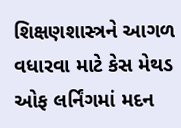શિક્ષણશાસ્ત્રને આગળ વધારવા માટે કેસ મેથડ ઓફ લર્નિંગમાં મદન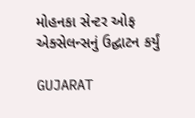મોહનકા સેન્ટર ઓફ એક્સેલન્સનું ઉદ્ઘાટન કર્યું

GUJARAT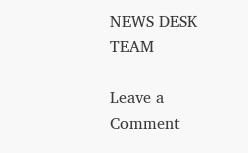NEWS DESK TEAM

Leave a Comment